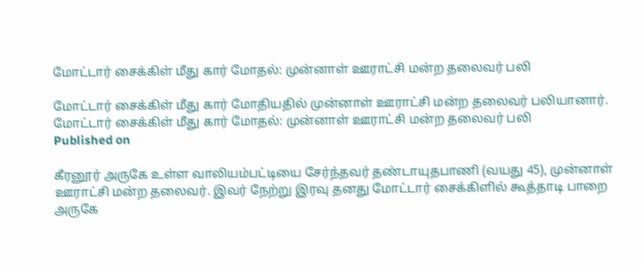மோட்டார் சைக்கிள் மீது கார் மோதல்: முன்னாள் ஊராட்சி மன்ற தலைவர் பலி

மோட்டார் சைக்கிள் மீது கார் மோதியதில் முன்னாள் ஊராட்சி மன்ற தலைவர் பலியானார்.
மோட்டார் சைக்கிள் மீது கார் மோதல்: முன்னாள் ஊராட்சி மன்ற தலைவர் பலி
Published on

கீரனூர் அருகே உள்ள வாலியம்பட்டியை சேர்ந்தவர் தண்டாயுதபாணி (வயது 45), முன்னாள் ஊராட்சி மன்ற தலைவர். இவர் நேற்று இரவு தனது மோட்டார் சைக்கிளில் கூத்தாடி பாறை அருகே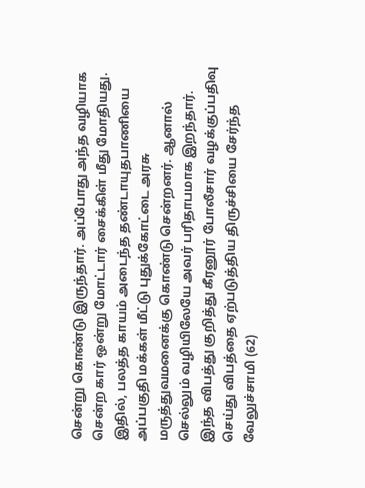சென்று கொண்டு இருந்தார். அப்போது அந்த வழியாக சென்ற கார் ஒன்று மோட்டார் சைக்கிள் மீது மோதியது. இதில், பலத்த காயம் அடைந்த தண்டாயுதபாணியை அப்பகுதி மக்கள் மீட்டு புதுக்கோட்டை அரசு மருத்துவமனைக்கு கொண்டு சென்றனர். ஆனால் செல்லும் வழியிலேயே அவர் பரிதாபமாக இறந்தார். இந்த விபத்து குறித்து கீரனூர் போலீசார் வழக்குப்பதிவு செய்து விபத்தை ஏற்படுத்திய திருச்சியை சேர்ந்த வேலுச்சாமி (62)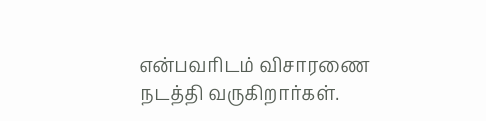என்பவரிடம் விசாரணை நடத்தி வருகிறார்கள்.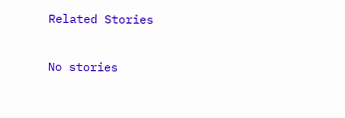Related Stories

No stories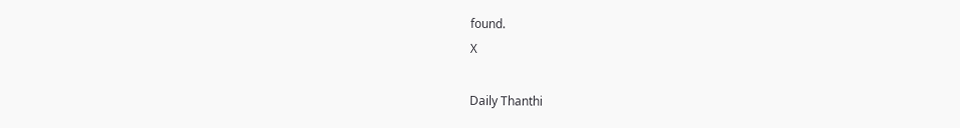found.
X

Daily Thanthi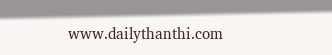www.dailythanthi.com